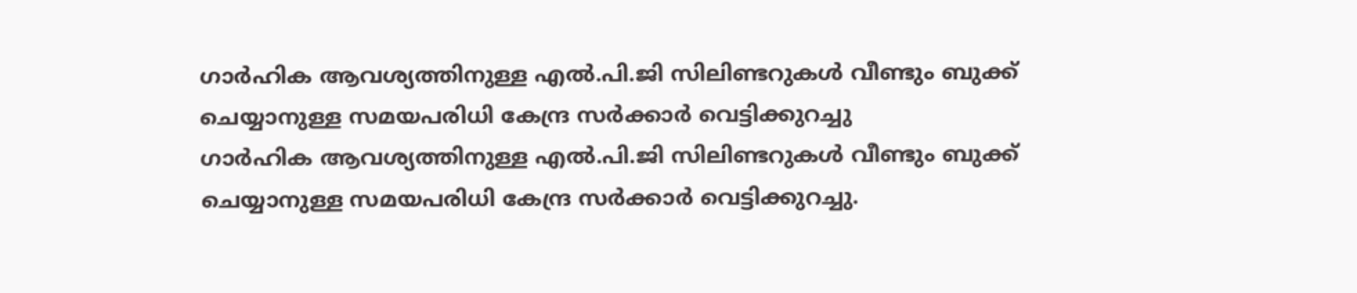ഗാർഹിക ആവശ്യത്തിനുള്ള എൽ.പി.ജി സിലിണ്ടറുകൾ വീണ്ടും ബുക്ക് ചെയ്യാനുള്ള സമയപരിധി കേന്ദ്ര സർക്കാർ വെട്ടിക്കുറച്ചു
ഗാർഹിക ആവശ്യത്തിനുള്ള എൽ.പി.ജി സിലിണ്ടറുകൾ വീണ്ടും ബുക്ക് ചെയ്യാനുള്ള സമയപരിധി കേന്ദ്ര സർക്കാർ വെട്ടിക്കുറച്ചു.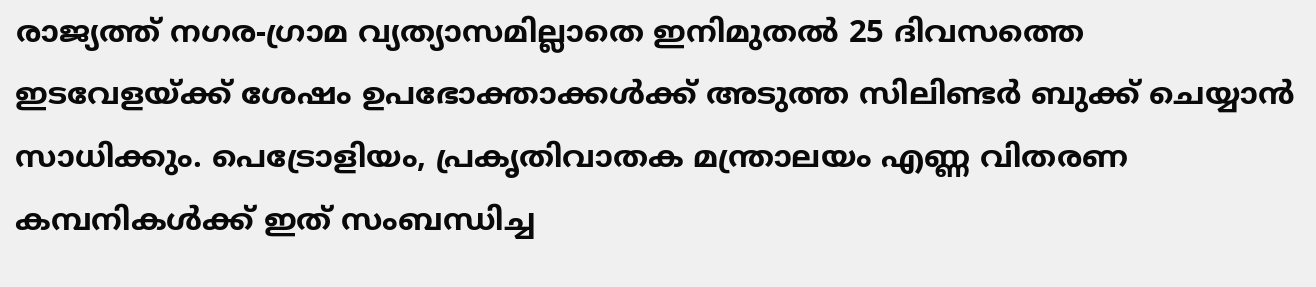രാജ്യത്ത് നഗര-ഗ്രാമ വ്യത്യാസമില്ലാതെ ഇനിമുതൽ 25 ദിവസത്തെ ഇടവേളയ്ക്ക് ശേഷം ഉപഭോക്താക്കൾക്ക് അടുത്ത സിലിണ്ടർ ബുക്ക് ചെയ്യാൻ സാധിക്കും. പെട്രോളിയം, പ്രകൃതിവാതക മന്ത്രാലയം എണ്ണ വിതരണ കമ്പനികൾക്ക് ഇത് സംബന്ധിച്ച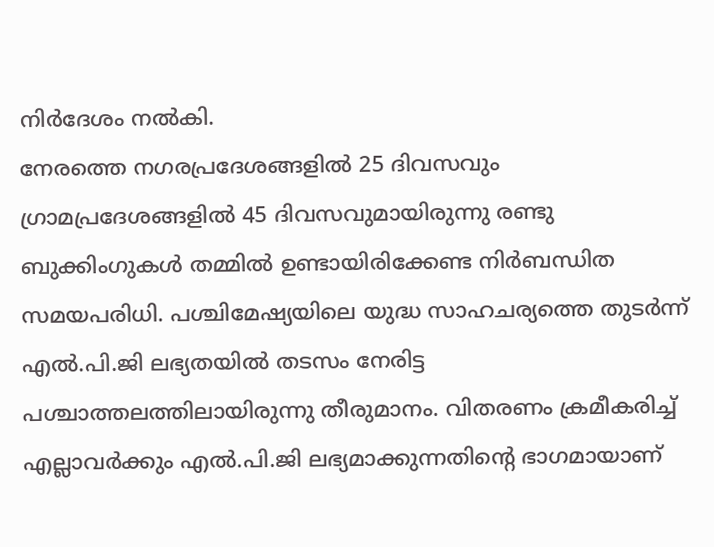നിർദേശം നൽകി.
നേരത്തെ നഗരപ്രദേശങ്ങളിൽ 25 ദിവസവും ഗ്രാമപ്രദേശങ്ങളിൽ 45 ദിവസവുമായിരുന്നു രണ്ടു ബുക്കിംഗുകൾ തമ്മിൽ ഉണ്ടായിരിക്കേണ്ട നിർബന്ധിത സമയപരിധി. പശ്ചിമേഷ്യയിലെ യുദ്ധ സാഹചര്യത്തെ തുടർന്ന് എൽ.പി.ജി ലഭ്യതയിൽ തടസം നേരിട്ട പശ്ചാത്തലത്തിലായിരുന്നു തീരുമാനം. വിതരണം ക്രമീകരിച്ച് എല്ലാവർക്കും എൽ.പി.ജി ലഭ്യമാക്കുന്നതിൻ്റെ ഭാഗമായാണ്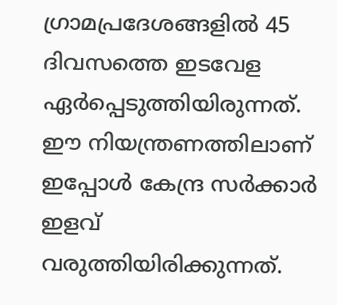ഗ്രാമപ്രദേശങ്ങളിൽ 45 ദിവസത്തെ ഇടവേള ഏർപ്പെടുത്തിയിരുന്നത്. ഈ നിയന്ത്രണത്തിലാണ് ഇപ്പോൾ കേന്ദ്ര സർക്കാർ ഇളവ് വരുത്തിയിരിക്കുന്നത്.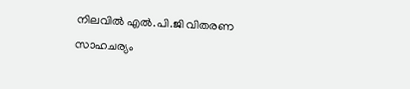നിലവിൽ എൽ.പി.ജി വിതരണ സാഹചര്യം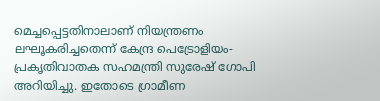മെച്ചപ്പെട്ടതിനാലാണ് നിയന്ത്രണം ലഘൂകരിച്ചതെന്ന് കേന്ദ്ര പെട്രോളിയം-പ്രകൃതിവാതക സഹമന്ത്രി സുരേഷ് ഗോപി അറിയിച്ചു. ഇതോടെ ഗ്രാമീണ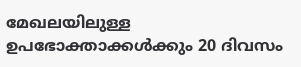മേഖലയിലുള്ള ഉപഭോക്താക്കൾക്കും 20 ദിവസം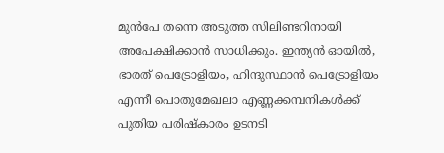മുൻപേ തന്നെ അടുത്ത സിലിണ്ടറിനായി അപേക്ഷിക്കാൻ സാധിക്കും. ഇന്ത്യൻ ഓയിൽ, ഭാരത് പെട്രോളിയം, ഹിന്ദുസ്ഥാൻ പെട്രോളിയം എന്നീ പൊതുമേഖലാ എണ്ണക്കമ്പനികൾക്ക് പുതിയ പരിഷ്കാരം ഉടനടി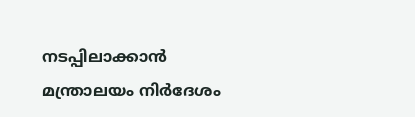നടപ്പിലാക്കാൻ മന്ത്രാലയം നിർദേശം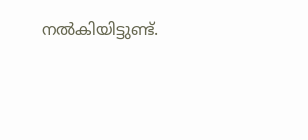നൽകിയിട്ടുണ്ട്.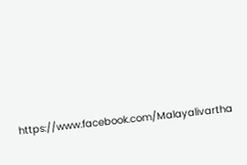https://www.facebook.com/Malayalivartha